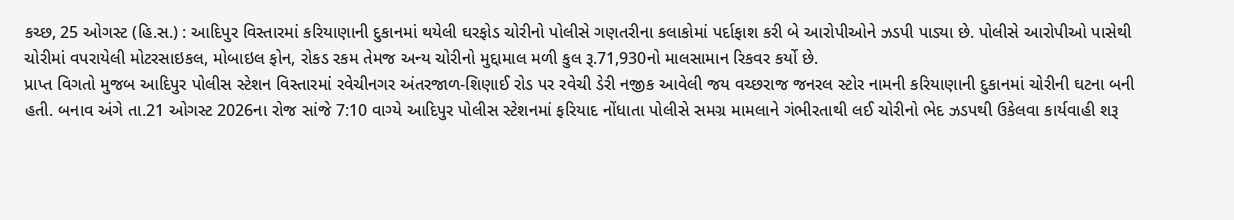કચ્છ, 25 ઓગસ્ટ (હિ.સ.) : આદિપુર વિસ્તારમાં કરિયાણાની દુકાનમાં થયેલી ઘરફોડ ચોરીનો પોલીસે ગણતરીના કલાકોમાં પર્દાફાશ કરી બે આરોપીઓને ઝડપી પાડ્યા છે. પોલીસે આરોપીઓ પાસેથી ચોરીમાં વપરાયેલી મોટરસાઇકલ, મોબાઇલ ફોન, રોકડ રકમ તેમજ અન્ય ચોરીનો મુદ્દામાલ મળી કુલ રૂ.71,930નો માલસામાન રિકવર કર્યો છે.
પ્રાપ્ત વિગતો મુજબ આદિપુર પોલીસ સ્ટેશન વિસ્તારમાં રવેચીનગર અંતરજાળ-શિણાઈ રોડ પર રવેચી ડેરી નજીક આવેલી જય વચ્છરાજ જનરલ સ્ટોર નામની કરિયાણાની દુકાનમાં ચોરીની ઘટના બની હતી. બનાવ અંગે તા.21 ઓગસ્ટ 2026ના રોજ સાંજે 7:10 વાગ્યે આદિપુર પોલીસ સ્ટેશનમાં ફરિયાદ નોંધાતા પોલીસે સમગ્ર મામલાને ગંભીરતાથી લઈ ચોરીનો ભેદ ઝડપથી ઉકેલવા કાર્યવાહી શરૂ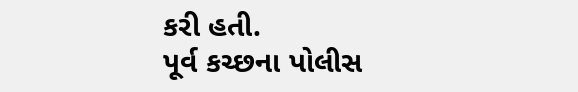કરી હતી.
પૂર્વ કચ્છના પોલીસ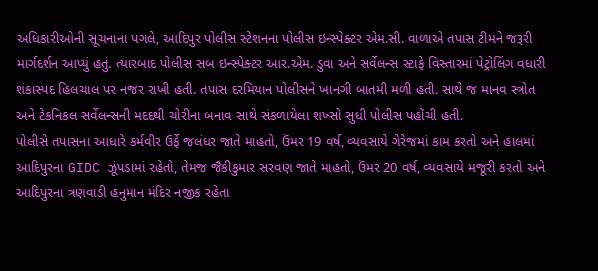અધિકારીઓની સૂચનાના પગલે, આદિપુર પોલીસ સ્ટેશનના પોલીસ ઇન્સ્પેક્ટર એમ.સી. વાળાએ તપાસ ટીમને જરૂરી માર્ગદર્શન આપ્યું હતું. ત્યારબાદ પોલીસ સબ ઇન્સ્પેક્ટર આર.એમ. ડુવા અને સર્વેલન્સ સ્ટાફે વિસ્તારમાં પેટ્રોલિંગ વધારી શંકાસ્પદ હિલચાલ પર નજર રાખી હતી. તપાસ દરમિયાન પોલીસને ખાનગી બાતમી મળી હતી. સાથે જ માનવ સ્ત્રોત અને ટેકનિકલ સર્વેલન્સની મદદથી ચોરીના બનાવ સાથે સંકળાયેલા શખ્સો સુધી પોલીસ પહોંચી હતી.
પોલીસે તપાસના આધારે કર્મવીર ઉર્ફે જલંધર જાતે માહતો, ઉંમર 19 વર્ષ, વ્યવસાયે ગેરેજમાં કામ કરતો અને હાલમાં આદિપુરના GIDC ઝૂંપડામાં રહેતો, તેમજ જૈકીકુમાર સરવણ જાતે માહતો, ઉંમર 20 વર્ષ, વ્યવસાયે મજૂરી કરતો અને આદિપુરના ત્રણવાડી હનુમાન મંદિર નજીક રહેતા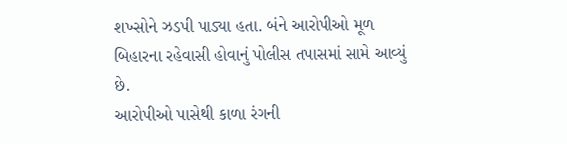શખ્સોને ઝડપી પાડ્યા હતા. બંને આરોપીઓ મૂળ બિહારના રહેવાસી હોવાનું પોલીસ તપાસમાં સામે આવ્યું છે.
આરોપીઓ પાસેથી કાળા રંગની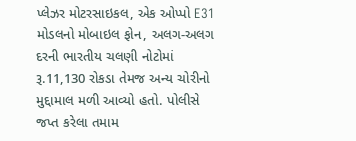પ્લેઝર મોટરસાઇકલ, એક ઓપ્પો E31 મોડલનો મોબાઇલ ફોન, અલગ-અલગ દરની ભારતીય ચલણી નોટોમાં રૂ.11,130 રોકડા તેમજ અન્ય ચોરીનો મુદ્દામાલ મળી આવ્યો હતો. પોલીસે જપ્ત કરેલા તમામ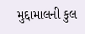મુદ્દામાલની કુલ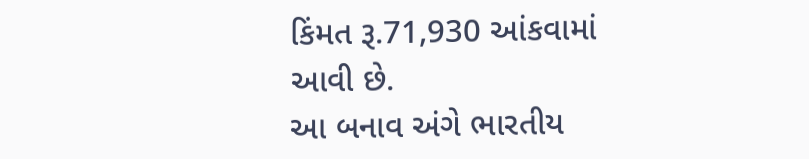કિંમત રૂ.71,930 આંકવામાં આવી છે.
આ બનાવ અંગે ભારતીય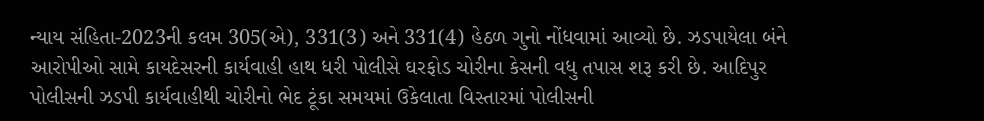ન્યાય સંહિતા-2023ની કલમ 305(એ), 331(3) અને 331(4) હેઠળ ગુનો નોંધવામાં આવ્યો છે. ઝડપાયેલા બંને આરોપીઓ સામે કાયદેસરની કાર્યવાહી હાથ ધરી પોલીસે ઘરફોડ ચોરીના કેસની વધુ તપાસ શરૂ કરી છે. આદિપુર પોલીસની ઝડપી કાર્યવાહીથી ચોરીનો ભેદ ટૂંકા સમયમાં ઉકેલાતા વિસ્તારમાં પોલીસની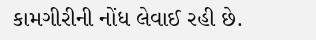કામગીરીની નોંધ લેવાઈ રહી છે.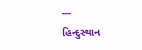---
હિન્દુસ્થાન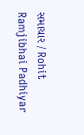સમાચાર / Rohit Ramjibhai Padhiyar